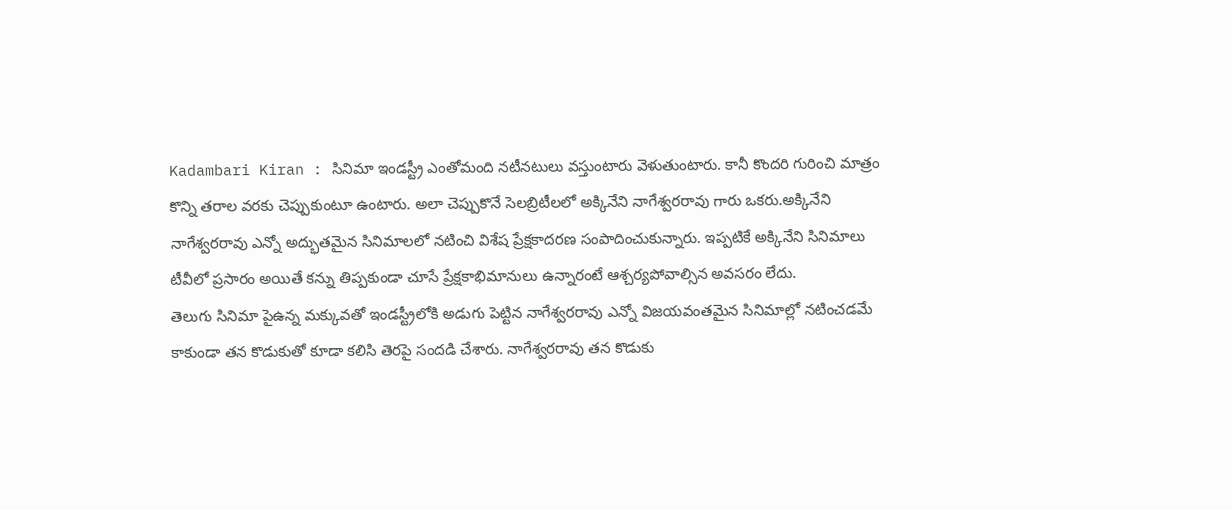Kadambari Kiran : సినిమా ఇండస్ట్రీ ఎంతోమంది నటీనటులు వస్తుంటారు వెళుతుంటారు. కానీ కొందరి గురించి మాత్రం కొన్ని తరాల వరకు చెప్పుకుంటూ ఉంటారు. అలా చెప్పుకొనే సెలబ్రిటీలలో అక్కినేని నాగేశ్వరరావు గారు ఒకరు.అక్కినేని నాగేశ్వరరావు ఎన్నో అద్భుతమైన సినిమాలలో నటించి విశేష ప్రేక్షకాదరణ సంపాదించుకున్నారు. ఇప్పటికే అక్కినేని సినిమాలు టీవీలో ప్రసారం అయితే కన్ను తిప్పకుండా చూసే ప్రేక్షకాభిమానులు ఉన్నారంటే ఆశ్చర్యపోవాల్సిన అవసరం లేదు.
తెలుగు సినిమా పైఉన్న మక్కువతో ఇండస్ట్రీలోకి అడుగు పెట్టిన నాగేశ్వరరావు ఎన్నో విజయవంతమైన సినిమాల్లో నటించడమే కాకుండా తన కొడుకుతో కూడా కలిసి తెరపై సందడి చేశారు. నాగేశ్వరరావు తన కొడుకు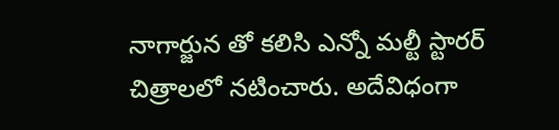నాగార్జున తో కలిసి ఎన్నో మల్టీ స్టారర్ చిత్రాలలో నటించారు. అదేవిధంగా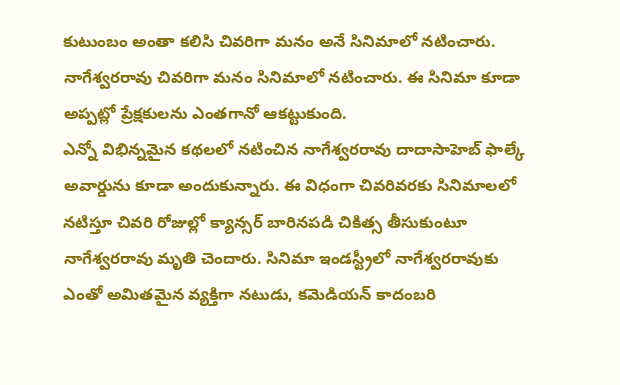కుటుంబం అంతా కలిసి చివరిగా మనం అనే సినిమాలో నటించారు. నాగేశ్వరరావు చివరిగా మనం సినిమాలో నటించారు. ఈ సినిమా కూడా అప్పట్లో ప్రేక్షకులను ఎంతగానో ఆకట్టుకుంది.
ఎన్నో విభిన్నమైన కథలలో నటించిన నాగేశ్వరరావు దాదాసాహెబ్ ఫాల్కే అవార్డును కూడా అందుకున్నారు. ఈ విధంగా చివరివరకు సినిమాలలో నటిస్తూ చివరి రోజుల్లో క్యాన్సర్ బారినపడి చికిత్స తీసుకుంటూ నాగేశ్వరరావు మృతి చెందారు. సినిమా ఇండస్ట్రీలో నాగేశ్వరరావుకు ఎంతో అమితమైన వ్యక్తిగా నటుడు, కమెడియన్ కాదంబరి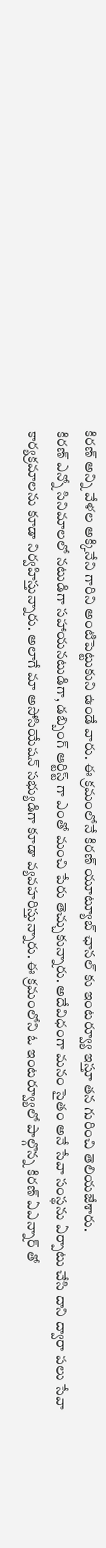కిరణ్ అన్ని వేళల అక్కినేని గారిని అంటిపెట్టుకుని ఉండే వారు. ఈ క్రమంలోనే కిరణ్ యూట్యూబ్ ఛానల్ కు ఇంటర్వ్యూ ఇస్తూ తన గురించి తెలియజేశారు.
కిరణ్ ఎన్నో సినిమాలలో నటుడిగా సహాయనటుడిగా, డబ్బింగ్ ఆర్టిస్ట్ గా ఎంతో మంచి పేరు తెచ్చుకున్నారు. అదేవిధంగా మనం సైతం అనే సేవా సంస్థను ఏర్పాటు చేసి దాని ద్వారా పలు సేవా కార్యక్రమాలను కూడా నిర్వహిస్తున్నారు. అలాగే మా అసోసియేషన్ సభ్యుడిగా కూడా వ్యవహరిస్తున్నారు. ఈ క్రమంలోని ఓ ఇంటర్వ్యూలో పాల్గొన్న కిరణ్ ఏఎన్నార్ తో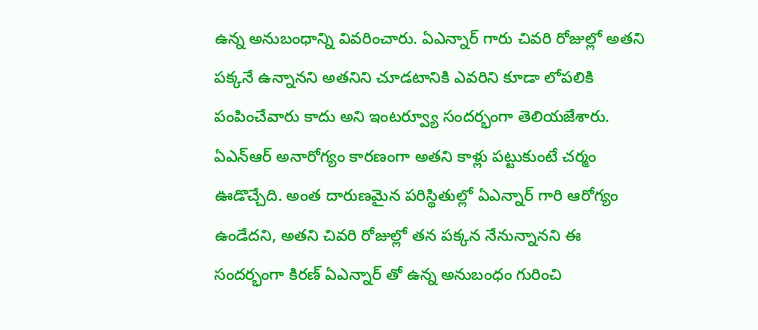ఉన్న అనుబంధాన్ని వివరించారు. ఏఎన్నార్ గారు చివరి రోజుల్లో అతని పక్కనే ఉన్నానని అతనిని చూడటానికి ఎవరిని కూడా లోపలికి పంపించేవారు కాదు అని ఇంటర్వ్యూ సందర్భంగా తెలియజేశారు.
ఏఎన్ఆర్ అనారోగ్యం కారణంగా అతని కాళ్లు పట్టుకుంటే చర్మం ఊడొచ్చేది. అంత దారుణమైన పరిస్థితుల్లో ఏఎన్నార్ గారి ఆరోగ్యం ఉండేదని, అతని చివరి రోజుల్లో తన పక్కన నేనున్నానని ఈ సందర్భంగా కిరణ్ ఏఎన్నార్ తో ఉన్న అనుబంధం గురించి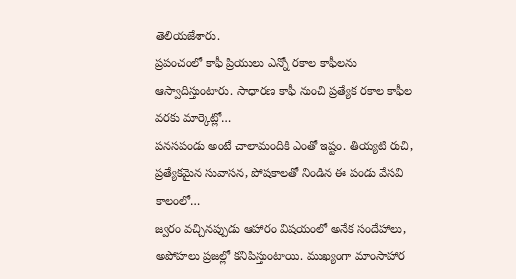తెలియజేశారు.
ప్రపంచంలో కాఫీ ప్రియులు ఎన్నో రకాల కాఫీలను ఆస్వాదిస్తుంటారు. సాధారణ కాఫీ నుంచి ప్రత్యేక రకాల కాఫీల వరకు మార్కెట్లో…
పనసపండు అంటే చాలామందికి ఎంతో ఇష్టం. తియ్యటి రుచి, ప్రత్యేకమైన సువాసన, పోషకాలతో నిండిన ఈ పండు వేసవి కాలంలో…
జ్వరం వచ్చినప్పుడు ఆహారం విషయంలో అనేక సందేహాలు, అపోహలు ప్రజల్లో కనిపిస్తుంటాయి. ముఖ్యంగా మాంసాహార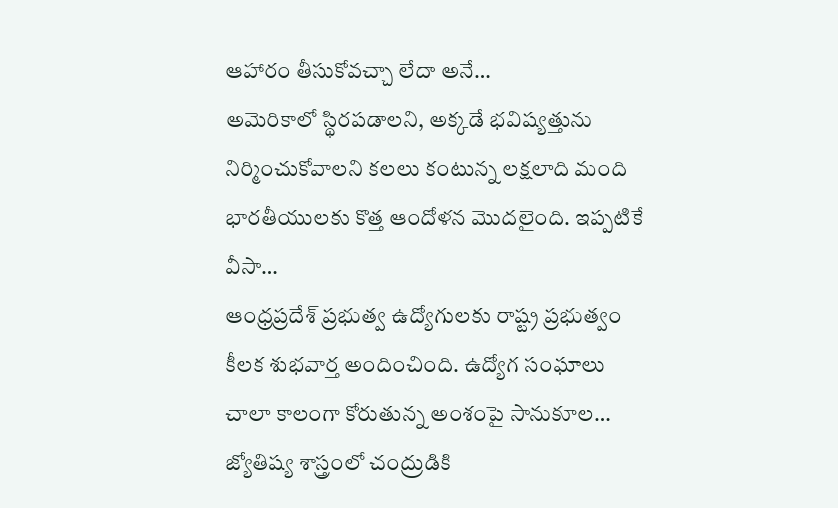ఆహారం తీసుకోవచ్చా లేదా అనే…
అమెరికాలో స్థిరపడాలని, అక్కడే భవిష్యత్తును నిర్మించుకోవాలని కలలు కంటున్న లక్షలాది మంది భారతీయులకు కొత్త ఆందోళన మొదలైంది. ఇప్పటికే వీసా…
ఆంధ్రప్రదేశ్ ప్రభుత్వ ఉద్యోగులకు రాష్ట్ర ప్రభుత్వం కీలక శుభవార్త అందించింది. ఉద్యోగ సంఘాలు చాలా కాలంగా కోరుతున్న అంశంపై సానుకూల…
జ్యోతిష్య శాస్త్రంలో చంద్రుడికి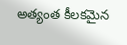అత్యంత కీలకమైన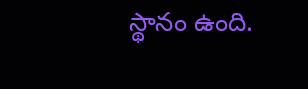స్థానం ఉంది.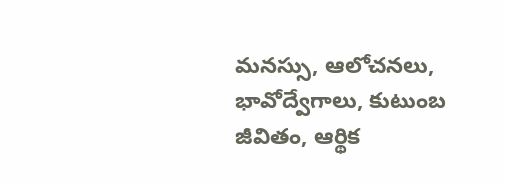మనస్సు, ఆలోచనలు, భావోద్వేగాలు, కుటుంబ జీవితం, ఆర్థిక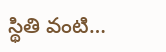స్థితి వంటి…